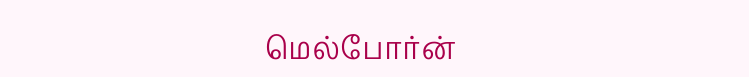மெல்போர்ன்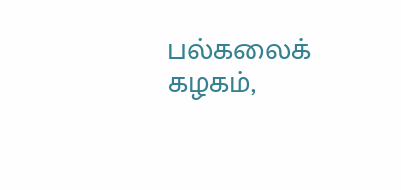பல்கலைக் கழகம்,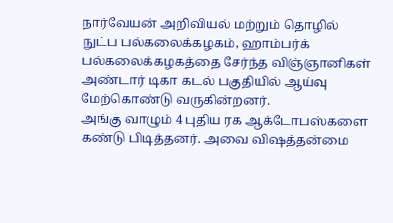நார்வேயன் அறிவியல் மற்றும் தொழில் நுட்ப பல்கலைக்கழகம், ஹாம்பர்க் பல்கலைக்கழகத்தை சேர்ந்த விஞ்ஞானிகள் அண்டார் டிகா கடல் பகுதியில் ஆய்வு மேற்கொண்டு வருகின்றனர்.
அங்கு வாழும் 4 புதிய ரக ஆக்டோபஸ்களை கண்டு பிடித்தனர். அவை விஷத்தன்மை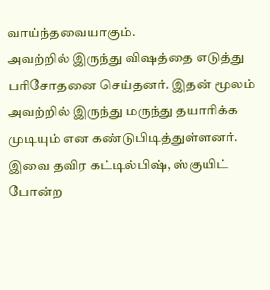வாய்ந்தவையாகும்.
அவற்றில் இருந்து விஷத்தை எடுத்து பரிசோதனை செய்தனர். இதன் மூலம் அவற்றில் இருந்து மருந்து தயாரிக்க முடியும் என கண்டுபிடித்துள்ளனர்.
இவை தவிர கட்டில்பிஷ், ஸ்குயிட் போன்ற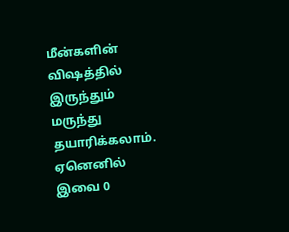மீன்களின் விஷத்தில் இருந்தும் மருந்து தயாரிக்கலாம். ஏனெனில் இவை 0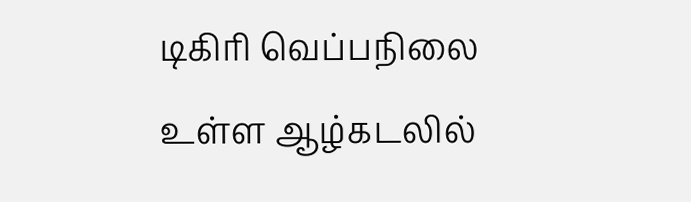டிகிரி வெப்பநிலை உள்ள ஆழ்கடலில்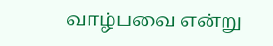வாழ்பவை என்று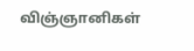விஞ்ஞானிகள்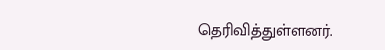தெரிவித்துள்ளனர்.